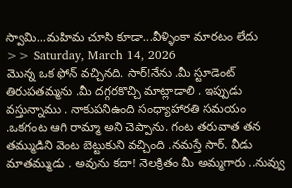స్వామి...మహిమ చూసి కూడా...వీళ్ళింకా మారటం లేదు
>> Saturday, March 14, 2026
మొన్న ఒక ఫోన్ వచ్చినది. సార్!నేను .మీ స్టూడెంట్ తిరుపతమ్మను .మీ దగ్గరకొచ్చి మాట్లాడాలి . ఇప్పుడు వస్తున్నాము . నాకుపనిఉంది సంధ్యాహారతి సమయం .ఒకగంట ఆగి రామ్మా అని చెప్పాను. గంట తరువాత తన తమ్ముడిని వెంట బెట్టుకుని వచ్చింది .నమస్తే సార్. వీడు మాతమ్ముడు . అవును కదా! నెలక్రితం మీ అమ్మగారు ..నువ్వు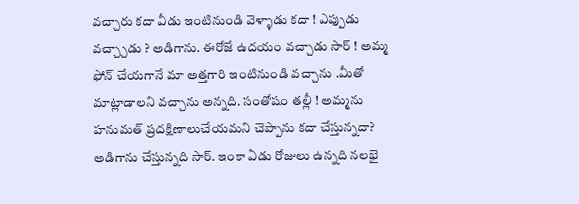వచ్చారు కదా వీడు ఇంటినుండి వెళ్ళాడు కదా ! ఎప్పుడు వచ్చ్చాడు ? అడిగాను. ఈరోజే ఉదయం వచ్చాడు సార్ ! అమ్మ ఫోన్ చేయగానే మా అత్తగారి ఇంటినుండి వచ్చాను .మీతో మాట్లాడాలని వచ్చాను అన్నది. సంతోషం తల్లీ ! అమ్మను హనుమత్ ప్రదక్షిణాలుచేయమని చెప్పాను కదా చేస్తున్నదా? అడిగాను చేస్తున్నది సార్. ఇంకా ఏడు రోజులు ఉన్నది నలభై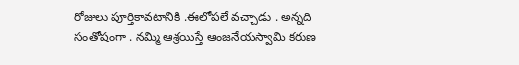రోజులు పూర్తికావటానికి .ఈలోపలే వచ్చాడు . అన్నది సంతోషంగా . నమ్మి ఆశ్రయిస్తే ఆంజనేయస్వామి కరుణ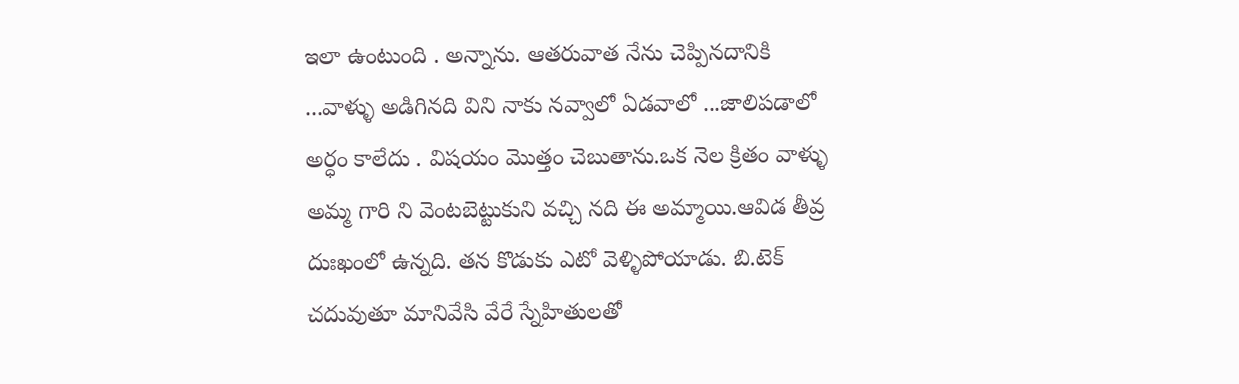ఇలా ఉంటుంది . అన్నాను. ఆతరువాత నేను చెప్పినదానికి ...వాళ్ళు అడిగినది విని నాకు నవ్వాలో ఏడవాలో ...జాలిపడాలో అర్ధం కాలేదు . విషయం మొత్తం చెబుతాను.ఒక నెల క్రితం వాళ్ళు అమ్మ గారి ని వెంటబెట్టుకుని వచ్చి నది ఈ అమ్మాయి.ఆవిడ తీవ్ర దుఃఖంలో ఉన్నది. తన కొడుకు ఎటో వెళ్ళిపోయాడు. బి.టెక్ చదువుతూ మానివేసి వేరే స్నేహితులతో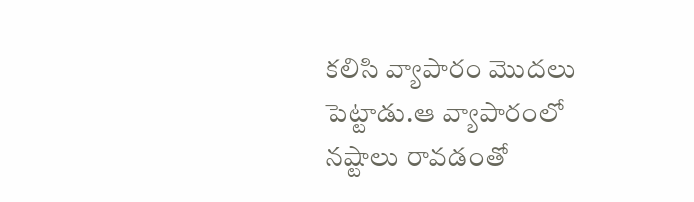కలిసి వ్యాపారం మొదలు పెట్టాడు.ఆ వ్యాపారంలో నష్టాలు రావడంతో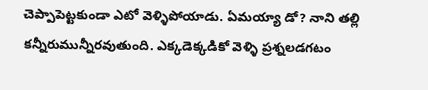చెప్పాపెట్టకుండా ఎటో వెళ్ళిపోయాడు. ఏమయ్యా డో? నాని తల్లి కన్నీరుమున్నీరవుతుంది. ఎక్కడెక్కడికో వెళ్ళి ప్రశ్నలడగటం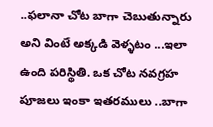..ఫలానా చోట బాగా చెబుతున్నారు అని వింటే అక్కడి వెళ్ళటం ...ఇలా ఉంది పరిస్థితి. ఒక చోట నవగ్రహ పూజలు ఇంకా ఇతరములు ..బాగా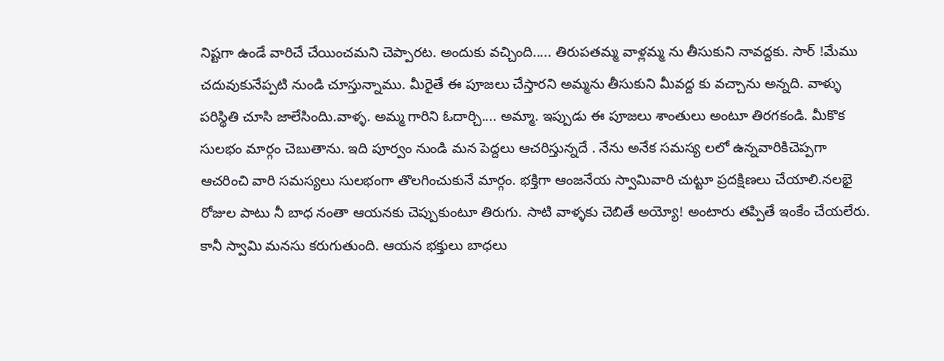నిష్టగా ఉండే వారిచే చేయించమని చెప్పారట. అందుకు వచ్చింది..... తిరుపతమ్మ వాళ్లమ్మ ను తీసుకుని నావద్దకు. సార్ !మేము చదువుకునేప్పటి నుండి చూస్తున్నాము. మీరైతే ఈ పూజలు చేస్తారని అమ్మను తీసుకుని మీవద్ద కు వచ్చాను అన్నది. వాళ్ళు పరిస్థితి చూసి జాలేసిందిు.వాళ్ళ. అమ్మ గారిని ఓదార్చి.... అమ్మా. ఇప్పుడు ఈ పూజలు శాంతులు అంటూ తిరగకండి. మీకొక సులభం మార్గం చెబుతాను. ఇది పూర్వం నుండి మన పెద్దలు ఆచరిస్తున్నదే . నేను అనేక సమస్య లలో ఉన్నవారికిచెప్పగా ఆచరించి వారి సమస్యలు సులభంగా తొలగించుకునే మార్గం. భక్తిగా ఆంజనేయ స్వామివారి చుట్టూ ప్రదక్షిణలు చేయాలి.నలభై రోజుల పాటు నీ బాధ నంతా ఆయనకు చెప్పుకుంటూ తిరుగు. సాటి వాళ్ళకు చెబితే అయ్యో! అంటారు తప్పితే ఇంకేం చేయలేరు. కానీ స్వామి మనసు కరుగుతుంది. ఆయన భక్తులు బాధలు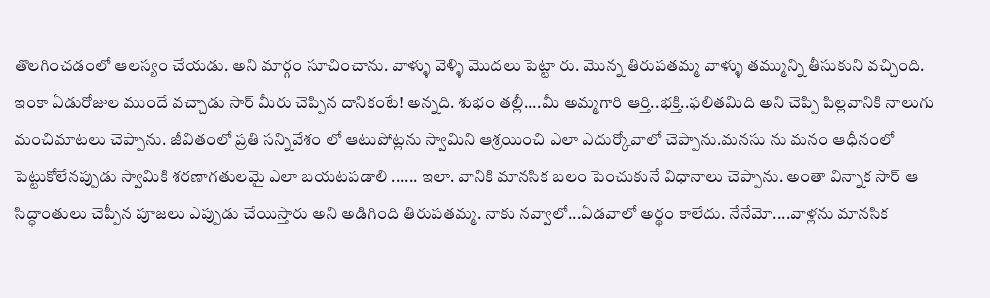తొలగించడంలో ఆలస్యం చేయడు. అని మార్గం సూచించాను. వాళ్ళు వెళ్ళి మొదలు పెట్టా రు. మొన్న తిరుపతమ్మ వాళ్ళు తమ్మున్ని తీసుకుని వచ్చింది. ఇంకా ఏడురోజుల ముందే వచ్చాడు సార్ మీరు చెప్పిన దానికంటే! అన్నది. శుభం తల్లీ....మీ అమ్మగారి ఆర్తి..భక్తి..ఫలితమిది అని చెప్పి పిల్లవానికి నాలుగు మంచిమాటలు చెప్పాను. జీవితంలో ప్రతి సన్నివేశం లో ఆటుపోట్లను స్వామిని ఆశ్రయించి ఎలా ఎదుర్కోవాలో చెప్పాను.మనసు ను మనం ఆధీనంలో పెట్టుకోలేనప్పుడు స్వామికి శరణాగతులమై ఎలా బయటపడాలి ...... ఇలా. వానికి మానసిక బలం పెంచుకునే విధానాలు చెప్పాను. అంతా విన్నాక సార్ ఆ సిద్ధాంతులు చెప్పీన పూజలు ఎప్పుడు చేయిస్తారు అని అడిగింది తిరుపతమ్మ. నాకు నవ్వాలో...ఏడవాలో అర్థం కాలేదు. నేనేమో....వాళ్లను మానసిక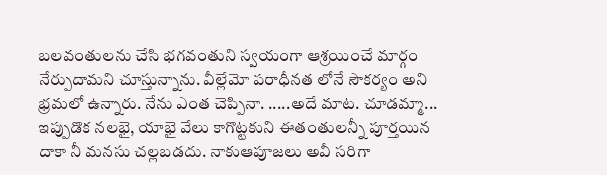బలవంతులను చేసి భగవంతుని స్వయంగా ఆశ్రయించే మార్గం నేర్పుదామని చూస్తున్నాను. వీల్లేమో పరాధీనత లోనే సౌకర్యం అని భ్రమలో ఉన్నారు. నేను ఎంత చెప్పినా. .....అదే మాట. చూడమ్మా... ఇప్పుడొక నలభై, యాభై వేలు కాగొట్టకుని ఈతంతులన్నీ పూర్తయిన దాకా నీ మనసు చల్లబడదు. నాకుఆపూజలు అవీ సరిగా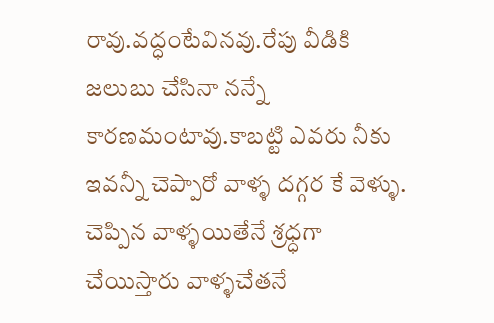రావు.వద్ధంటేవినవు.రేపు వీడికి జలుబు చేసినా నన్నే కారణమంటావు.కాబట్టి ఎవరు నీకు ఇవన్నీ చెప్పారో వాళ్ళ దగ్గర కే వెళ్ళు. చెప్పిన వాళ్ళయితేనే శ్రధ్ధగా చేయిస్తారు వాళ్ళచేతనే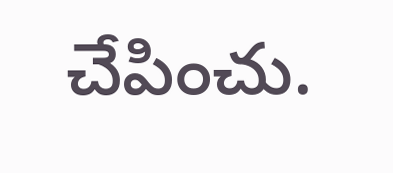చేపించు.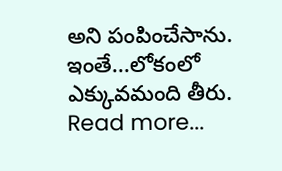అని పంపించేసాను. ఇంతే...లోకంలో ఎక్కువమంది తీరు.
Read more...